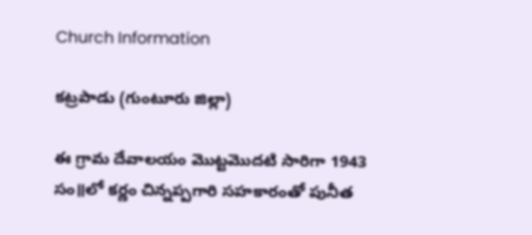Church Information

కట్రపాడు (గుంటూరు జిల్లా)

ఈ గ్రామ దేవాలయం మొట్టమొదటి సారిగా 1943 సం॥లో కర్ణం చిన్నప్పగారి సహకారంతో పునీత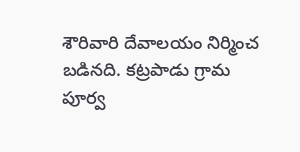శౌరివారి దేవాలయం నిర్మించ బడినది. కట్రపాడు గ్రామ పూర్వ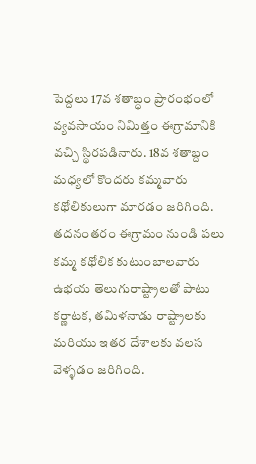పెద్దలు 17వ శతాబ్ధం ప్రారంభంలో వ్యవసాయం నిమిత్తం ఈగ్రామానికి వచ్చి స్థిరపడినారు. 18వ శతాబ్దం మధ్యలో కొందరు కమ్మవారు కథోలికులుగా మారడం జరిగింది. తదనంతరం ఈగ్రామం నుండి పలు కమ్మ కథోలిక కుటుంబాలవారు ఉభయ తెలుగురాష్ట్రాలతో పాటు కర్ణాటక, తమిళనాడు రాష్ట్రాలకు మరియు ఇతర దేశాలకు వలస వెళ్ళడం జరిగింది.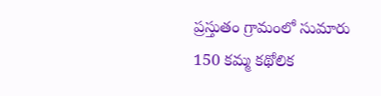ప్రస్తుతం గ్రామంలో సుమారు 150 కమ్మ కథోలిక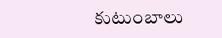కుటుంబాలు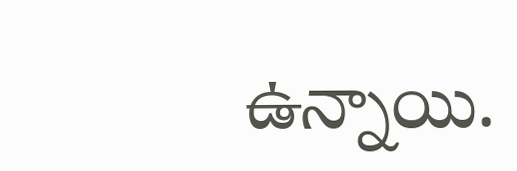ఉన్నాయి.